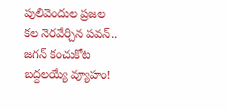పులివెందుల ప్రజల కల నెరవేర్చిన పవన్.. జగన్ కంచుకోట బద్దలయ్యే వ్యూహం!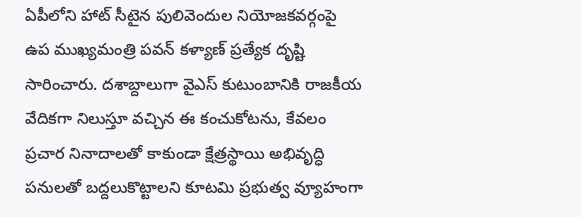ఏపీలోని హాట్ సీటైన పులివెందుల నియోజకవర్గంపై ఉప ముఖ్యమంత్రి పవన్ కళ్యాణ్ ప్రత్యేక దృష్టి సారించారు. దశాబ్దాలుగా వైఎస్ కుటుంబానికి రాజకీయ వేదికగా నిలుస్తూ వచ్చిన ఈ కంచుకోటను, కేవలం ప్రచార నినాదాలతో కాకుండా క్షేత్రస్థాయి అభివృద్ధి పనులతో బద్దలుకొట్టాలని కూటమి ప్రభుత్వ వ్యూహంగా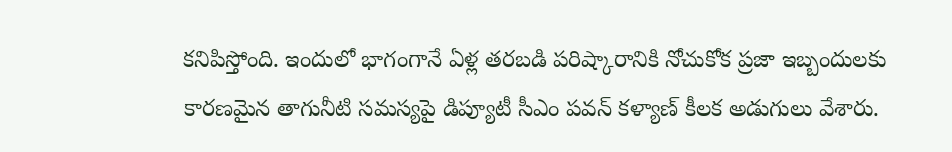కనిపిస్తోంది. ఇందులో భాగంగానే ఏళ్ల తరబడి పరిష్కారానికి నోచుకోక ప్రజా ఇబ్బందులకు కారణమైన తాగునీటి సమస్యపై డిప్యూటీ సీఎం పవన్ కళ్యాణ్ కీలక అడుగులు వేశారు.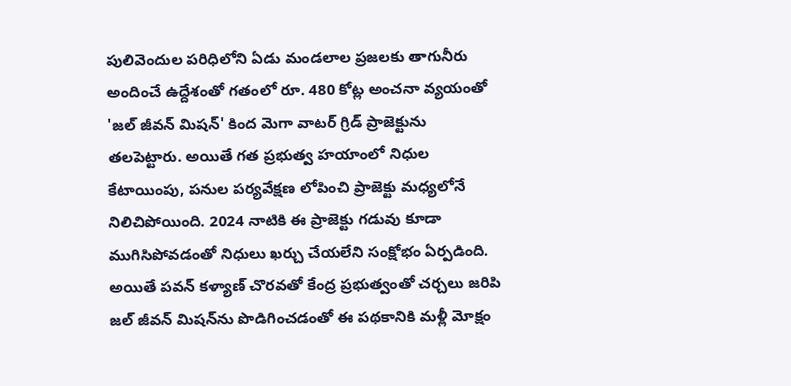పులివెందుల పరిధిలోని ఏడు మండలాల ప్రజలకు తాగునీరు అందించే ఉద్దేశంతో గతంలో రూ. 480 కోట్ల అంచనా వ్యయంతో 'జల్ జీవన్ మిషన్' కింద మెగా వాటర్ గ్రిడ్ ప్రాజెక్టును తలపెట్టారు. అయితే గత ప్రభుత్వ హయాంలో నిధుల కేటాయింపు, పనుల పర్యవేక్షణ లోపించి ప్రాజెక్టు మధ్యలోనే నిలిచిపోయింది. 2024 నాటికి ఈ ప్రాజెక్టు గడువు కూడా ముగిసిపోవడంతో నిధులు ఖర్చు చేయలేని సంక్షోభం ఏర్పడింది. అయితే పవన్ కళ్యాణ్ చొరవతో కేంద్ర ప్రభుత్వంతో చర్చలు జరిపి జల్ జీవన్ మిషన్‌ను పొడిగించడంతో ఈ పథకానికి మళ్లీ మోక్షం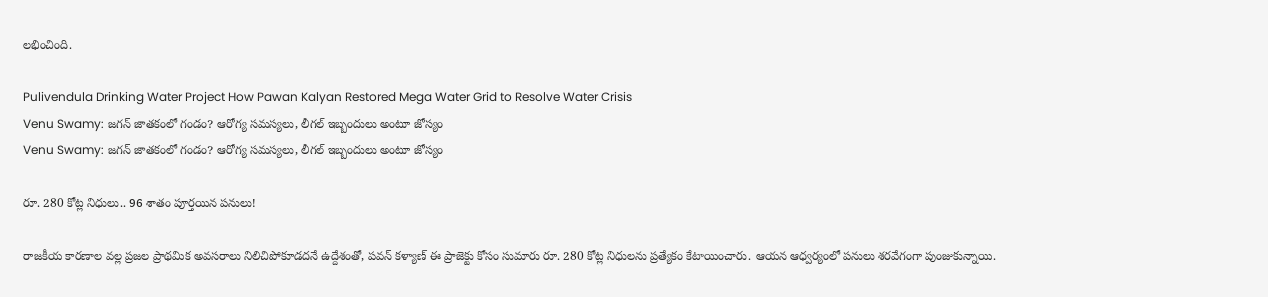లభించింది.

Pulivendula Drinking Water Project How Pawan Kalyan Restored Mega Water Grid to Resolve Water Crisis
Venu Swamy: జగన్ జాతకంలో గండం? ఆరోగ్య సమస్యలు, లీగల్ ఇబ్బందులు అంటూ జోస్యం
Venu Swamy: జగన్ జాతకంలో గండం? ఆరోగ్య సమస్యలు, లీగల్ ఇబ్బందులు అంటూ జోస్యం

రూ. 280 కోట్ల నిధులు.. 96 శాతం పూర్తయిన పనులు!

రాజకీయ కారణాల వల్ల ప్రజల ప్రాథమిక అవసరాలు నిలిచిపోకూడదనే ఉద్దేశంతో, పవన్ కళ్యాణ్ ఈ ప్రాజెక్టు కోసం సుమారు రూ. 280 కోట్ల నిధులను ప్రత్యేకం కేటాయించారు. ఆయన ఆధ్వర్యంలో పనులు శరవేగంగా పుంజుకున్నాయి.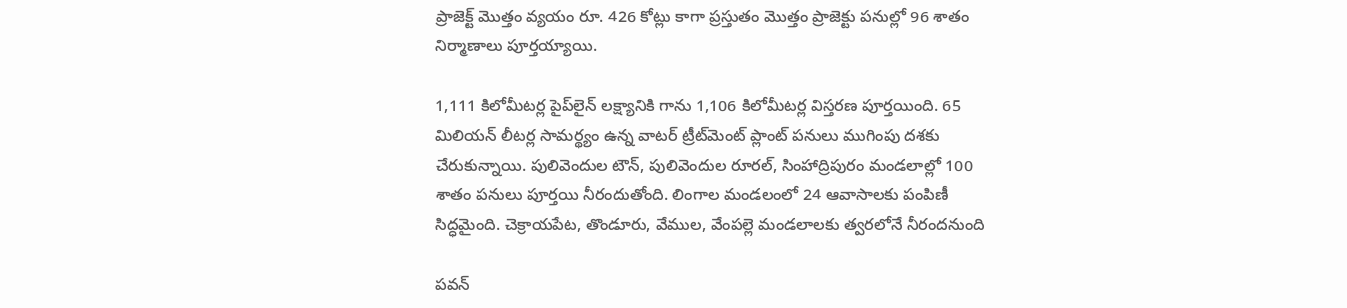ప్రాజెక్ట్ మొత్తం వ్యయం రూ. 426 కోట్లు కాగా ప్రస్తుతం మొత్తం ప్రాజెక్టు పనుల్లో 96 శాతం నిర్మాణాలు పూర్తయ్యాయి.

1,111 కిలోమీటర్ల పైప్‌లైన్ లక్ష్యానికి గాను 1,106 కిలోమీటర్ల విస్తరణ పూర్తయింది. 65 మిలియన్ లీటర్ల సామర్థ్యం ఉన్న వాటర్ ట్రీట్‌మెంట్ ప్లాంట్ పనులు ముగింపు దశకు చేరుకున్నాయి. పులివెందుల టౌన్, పులివెందుల రూరల్, సింహాద్రిపురం మండలాల్లో 100 శాతం పనులు పూర్తయి నీరందుతోంది. లింగాల మండలంలో 24 ఆవాసాలకు పంపిణీ సిద్ధమైంది. చెక్రాయపేట, తొండూరు, వేముల, వేంపల్లె మండలాలకు త్వరలోనే నీరందనుంది

పవన్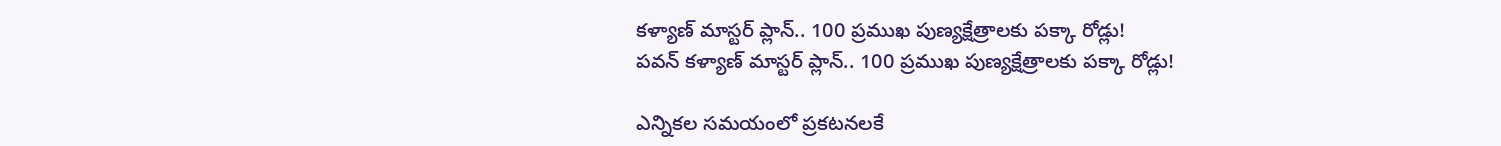కళ్యాణ్ మాస్టర్ ప్లాన్.. 100 ప్రముఖ పుణ్యక్షేత్రాలకు పక్కా రోడ్లు!
పవన్ కళ్యాణ్ మాస్టర్ ప్లాన్.. 100 ప్రముఖ పుణ్యక్షేత్రాలకు పక్కా రోడ్లు!

ఎన్నికల సమయంలో ప్రకటనలకే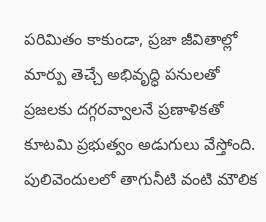పరిమితం కాకుండా, ప్రజా జీవితాల్లో మార్పు తెచ్చే అభివృద్ధి పనులతో ప్రజలకు దగ్గరవ్వాలనే ప్రణాళికతో కూటమి ప్రభుత్వం అడుగులు వేస్తోంది. పులివెందులలో తాగునీటి వంటి మౌలిక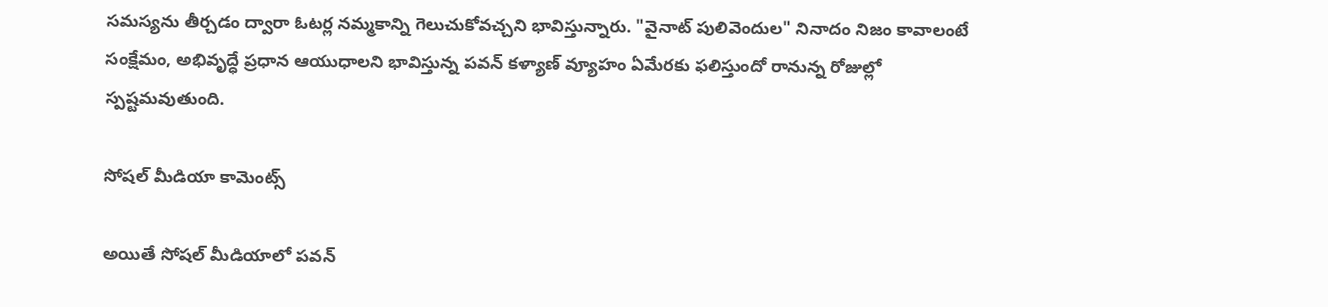సమస్యను తీర్చడం ద్వారా ఓటర్ల నమ్మకాన్ని గెలుచుకోవచ్చని భావిస్తున్నారు. "వైనాట్ పులివెందుల" నినాదం నిజం కావాలంటే సంక్షేమం, అభివృద్ధే ప్రధాన ఆయుధాలని భావిస్తున్న పవన్ కళ్యాణ్ వ్యూహం ఏమేరకు ఫలిస్తుందో రానున్న రోజుల్లో స్పష్టమవుతుంది.

సోషల్ మీడియా కామెంట్స్

అయితే సోషల్ మీడియాలో పవన్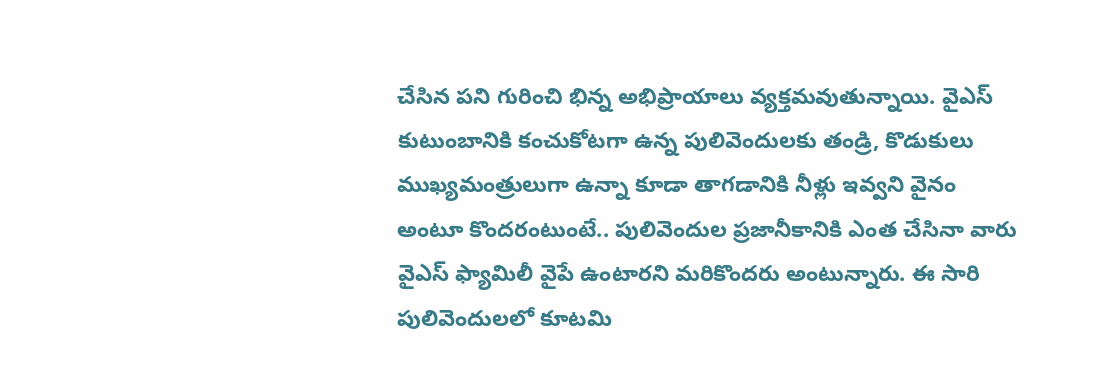చేసిన పని గురించి భిన్న అభిప్రాయాలు వ్యక్తమవుతున్నాయి. వైఎస్ కుటుంబానికి కంచుకోటగా ఉన్న పులివెందులకు తండ్రి, కొడుకులు ముఖ్యమంత్రులుగా ఉన్నా కూడా తాగడానికి నీళ్లు ఇవ్వని వైనం అంటూ కొందరంటుంటే.. పులివెందుల ప్రజానీకానికి ఎంత చేసినా వారు వైఎస్ ఫ్యామిలీ వైపే ఉంటారని మరికొందరు అంటున్నారు. ఈ సారి పులివెందులలో కూటమి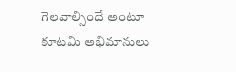గెలవాల్సిందే అంటూ కూటమి అభిమానులు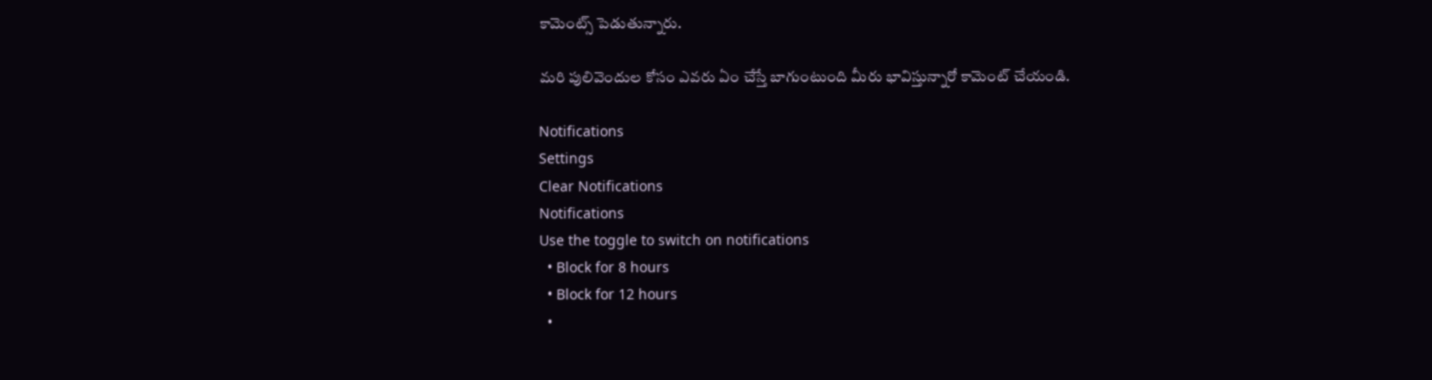కామెంట్స్ పెడుతున్నారు.

మరి పులివెందుల కోసం ఎవరు ఏం చేస్తే బాగుంటుంది మీరు భావిస్తున్నారో కామెంట్ చేయండి.

Notifications
Settings
Clear Notifications
Notifications
Use the toggle to switch on notifications
  • Block for 8 hours
  • Block for 12 hours
  •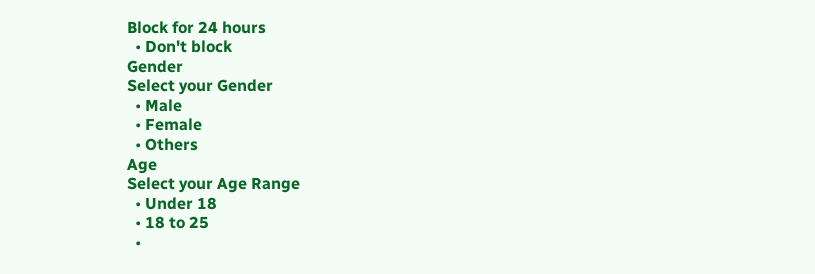Block for 24 hours
  • Don't block
Gender
Select your Gender
  • Male
  • Female
  • Others
Age
Select your Age Range
  • Under 18
  • 18 to 25
  •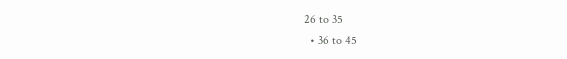26 to 35
  • 36 to 45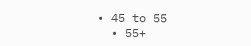• 45 to 55
  • 55+